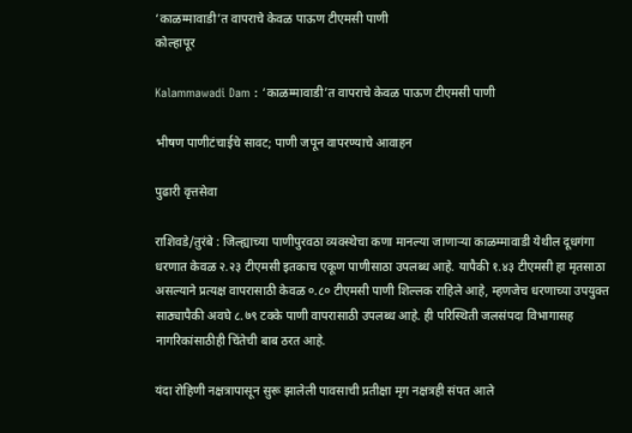‘काळम्मावाडी’त वापराचे केवळ पाऊण टीएमसी पाणी
कोल्हापूर

Kalammawadi Dam : ‘काळम्मावाडी’त वापराचे केवळ पाऊण टीएमसी पाणी

भीषण पाणीटंचाईचे सावट; पाणी जपून वापरण्याचे आवाहन

पुढारी वृत्तसेवा

राशिवडे/तुरंबे : जिल्ह्याच्या पाणीपुरवठा व्यवस्थेचा कणा मानल्या जाणार्‍या काळम्मावाडी येथील दूधगंगा धरणात केवळ २.२३ टीएमसी इतकाच एकूण पाणीसाठा उपलब्ध आहे. यापैकी १.४३ टीएमसी हा मृतसाठा असल्याने प्रत्यक्ष वापरासाठी केवळ ०.८० टीएमसी पाणी शिल्लक राहिले आहे, म्हणजेच धरणाच्या उपयुक्त साठ्यापैकी अवघे ८.७९ टक्के पाणी वापरासाठी उपलब्ध आहे. ही परिस्थिती जलसंपदा विभागासह नागरिकांसाठीही चिंतेची बाब ठरत आहे.

यंदा रोहिणी नक्षत्रापासून सुरू झालेली पावसाची प्रतीक्षा मृग नक्षत्रही संपत आले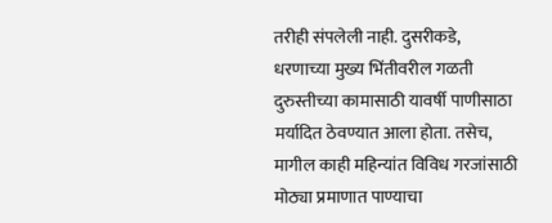तरीही संपलेली नाही. दुसरीकडे, धरणाच्या मुख्य भिंतीवरील गळती दुरुस्तीच्या कामासाठी यावर्षी पाणीसाठा मर्यादित ठेवण्यात आला होता. तसेच, मागील काही महिन्यांत विविध गरजांसाठी मोठ्या प्रमाणात पाण्याचा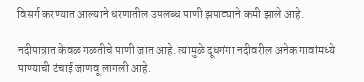विसर्ग करण्यात आल्याने धरणातील उपलब्ध पाणी झपाट्याने कमी झाले आहे.

नदीपात्रात केवळ गळतीचे पाणी जात आहे. त्यामुळे दूधगंगा नदीवरील अनेक गावांमध्ये पाण्याची टंचाई जाणवू लागली आहे.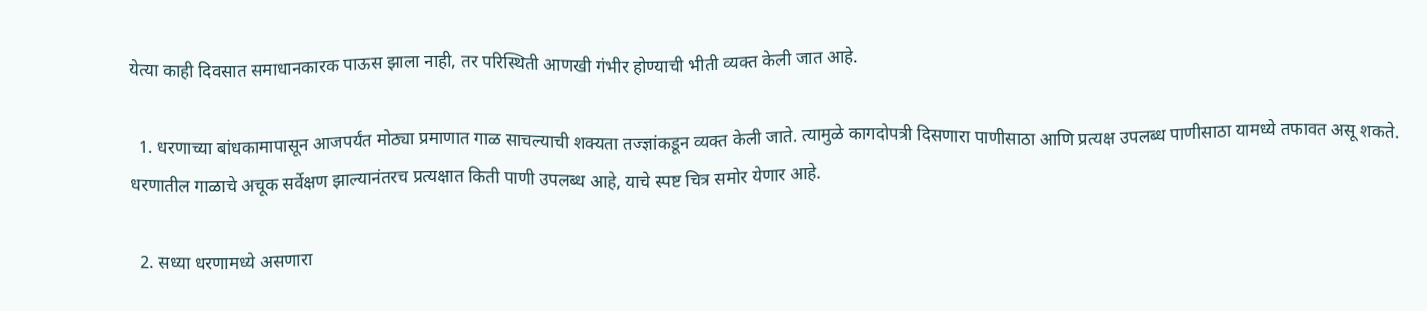येत्‍या काही दिवसात समाधानकारक पाऊस झाला नाही, तर परिस्थिती आणखी गंभीर होण्याची भीती व्यक्त केली जात आहे.

  1. धरणाच्या बांधकामापासून आजपर्यंत मोठ्या प्रमाणात गाळ साचल्याची शक्यता तज्ज्ञांकडून व्यक्त केली जाते. त्यामुळे कागदोपत्री दिसणारा पाणीसाठा आणि प्रत्यक्ष उपलब्ध पाणीसाठा यामध्ये तफावत असू शकते. धरणातील गाळाचे अचूक सर्वेक्षण झाल्यानंतरच प्रत्यक्षात किती पाणी उपलब्ध आहे, याचे स्पष्ट चित्र समोर येणार आहे.

  2. सध्या धरणामध्ये असणारा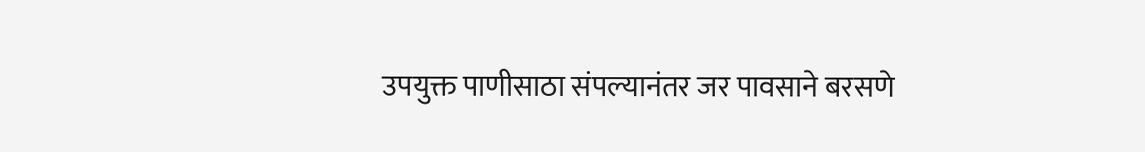उपयुक्त पाणीसाठा संपल्यानंतर जर पावसाने बरसणे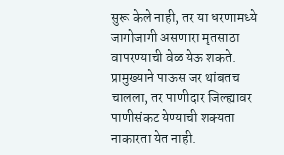सुरू केले नाही, तर या धरणामध्ये जागोजागी असणारा मृतसाठा वापरण्याची वेळ येऊ शकते. प्रामुख्याने पाऊस जर थांबतच चालला, तर पाणीदार जिल्ह्यावर पाणीसंकट येण्याची शक्यता नाकारता येत नाही.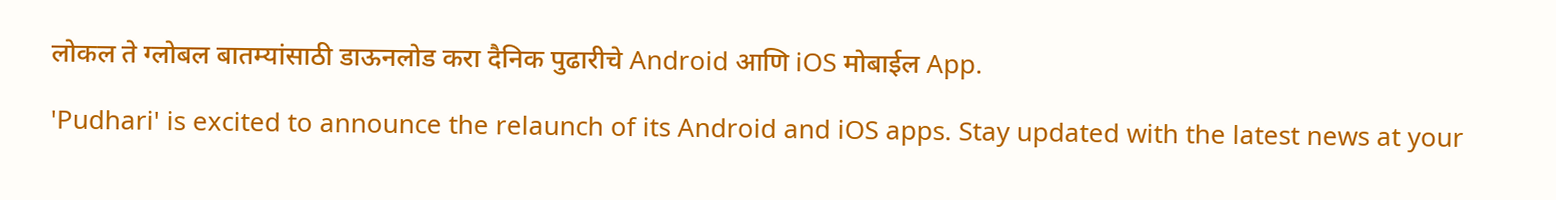लोकल ते ग्लोबल बातम्यांसाठी डाऊनलोड करा दैनिक पुढारीचे Android आणि iOS मोबाईल App.

'Pudhari' is excited to announce the relaunch of its Android and iOS apps. Stay updated with the latest news at your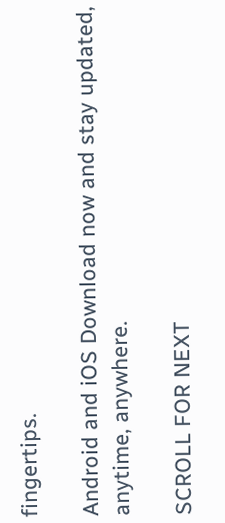fingertips.

Android and iOS Download now and stay updated, anytime, anywhere.

SCROLL FOR NEXT